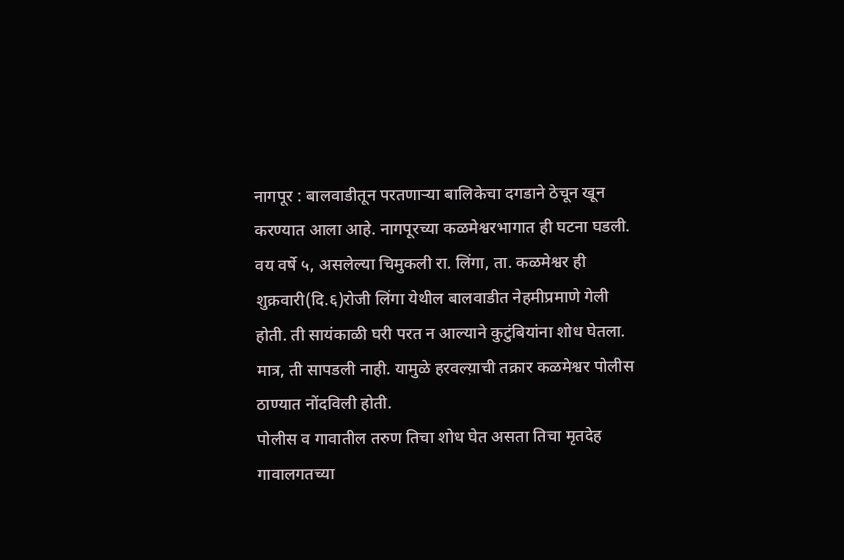नागपूर : बालवाडीतून परतणाऱ्या बालिकेचा दगडाने ठेचून खून करण्यात आला आहे. नागपूरच्या कळमेश्वरभागात ही घटना घडली. वय वर्षे ५, असलेल्या चिमुकली रा. लिंगा, ता. कळमेश्वर ही शुक्रवारी(दि.६)रोजी लिंगा येथील बालवाडीत नेहमीप्रमाणे गेली होती. ती सायंकाळी घरी परत न आल्याने कुटुंबियांना शोध घेतला. मात्र, ती सापडली नाही. यामुळे हरवल्य़ाची तक्रार कळमेश्वर पोलीस ठाण्यात नोंदविली होती.
पोलीस व गावातील तरुण तिचा शोध घेत असता तिचा मृतदेह गावालगतच्या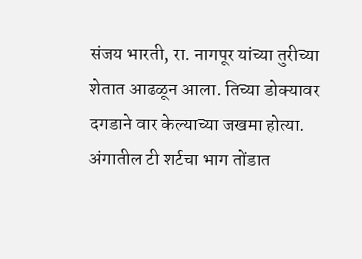संजय भारती, रा. नागपूर यांच्या तुरीच्या शेतात आढळून आला. तिच्या डोक्यावर दगडाने वार केल्याच्या जखमा होत्या.
अंगातील टी शर्टचा भाग तोंडात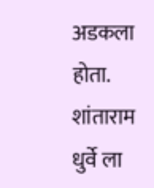अडकला होता. शांताराम धुर्वे ला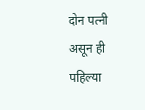दोन पत्नी असून ही पहिल्या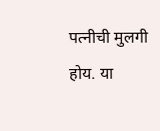पत्नीची मुलगी होय. या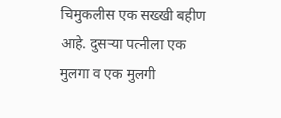चिमुकलीस एक सख्खी बहीण आहे. दुसऱ्या पत्नीला एक मुलगा व एक मुलगी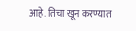आहे. तिचा खून करण्यात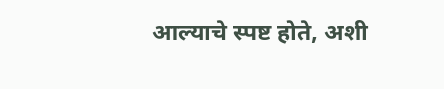आल्याचे स्पष्ट होते, अशी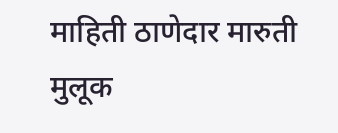माहिती ठाणेदार मारुती मुलूक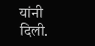यांनी दिली.